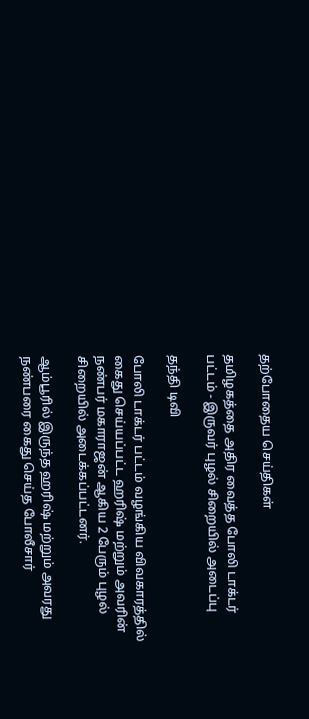தற்போதைய செய்திகள்

தமிழகத்தை அதிர வைத்த போலி டாக்டர் பட்டம் - இருவர் புழல் சிறையில் அடைப்பு

தந்தி டிவி

போலி டாக்டர் பட்டம் வழங்கிய விவகாரத்தில் கைது செய்யப்பட்ட ஹரிஷ் மற்றும் அவரின் நண்பர் மகாராஜன் ஆகிய 2 பேரும் புழல் சிறையில் அடைக்கப்பட்டனர்.

ஆம்பூரில் இருந்த ஹரிஷ் மற்றும் அவரது நண்பரை கைது செய்த போலீசார்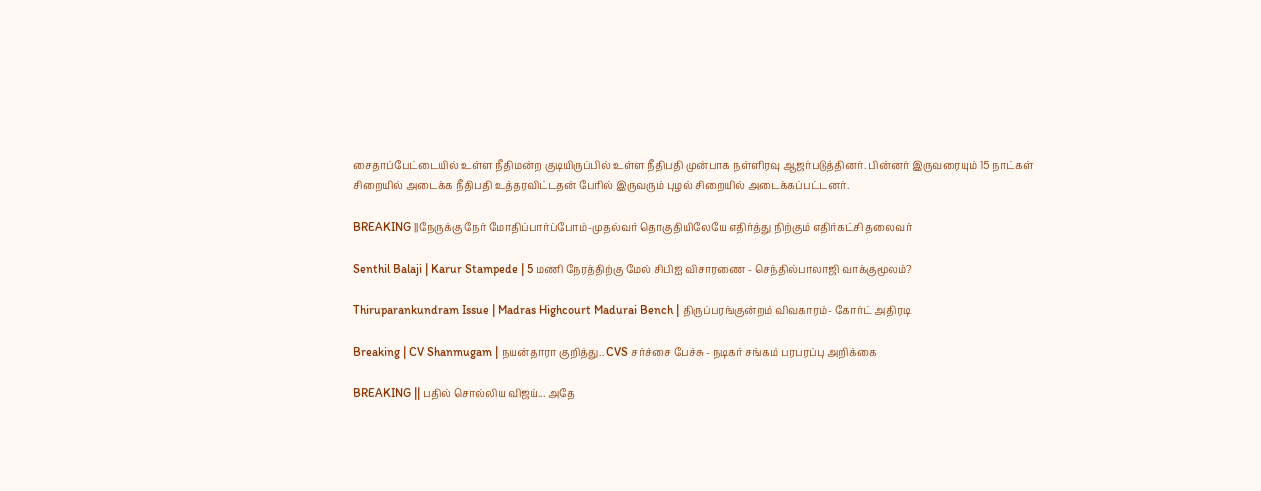சைதாப்பேட்டையில் உள்ள நீதிமன்ற குடியிருப்பில் உள்ள நீதிபதி முன்பாக நள்ளிரவு ஆஜர்படுத்தினர். பின்னர் இருவரையும் 15 நாட்கள் சிறையில் அடைக்க நீதிபதி உத்தரவிட்டதன் பேரில் இருவரும் புழல் சிறையில் அடைக்கப்பட்டனர்.

BREAKING ||நேருக்கு நேர் மோதிப்பார்ப்போம்-முதல்வர் தொகுதியிலேயே எதிர்த்து நிற்கும் எதிர்கட்சி தலைவர்

Senthil Balaji | Karur Stampede | 5 மணி நேரத்திற்கு மேல் சிபிஐ விசாரணை - செந்தில்பாலாஜி வாக்குமூலம்?

Thiruparankundram Issue | Madras Highcourt Madurai Bench | திருப்பரங்குன்றம் விவகாரம்- கோர்ட் அதிரடி

Breaking | CV Shanmugam | நயன்தாரா குறித்து.. CVS சர்ச்சை பேச்சு - நடிகர் சங்கம் பரபரப்பு அறிக்கை

BREAKING || பதில் சொல்லிய விஜய்... அதே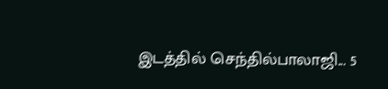இடத்தில் செந்தில்பாலாஜி... 5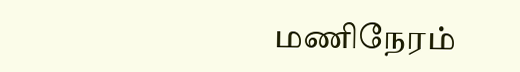மணிநேரம்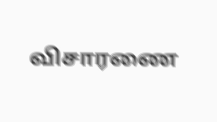விசாரணை